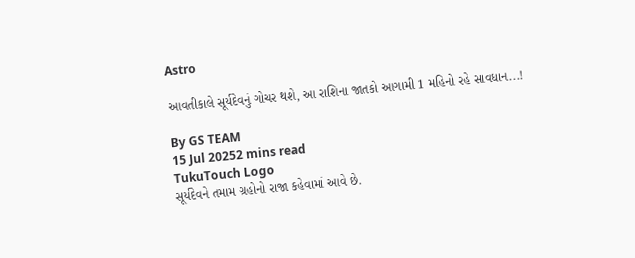Astro

આવતીકાલે સૂર્યદેવનું ગોચર થશે, આ રાશિના જાતકો આગામી 1 મહિનો રહે સાવધાન...!

By GS TEAM
15 Jul 20252 mins read
TukuTouch Logo
સૂર્યદેવને તમામ ગ્રહોનો રાજા કહેવામાં આવે છે.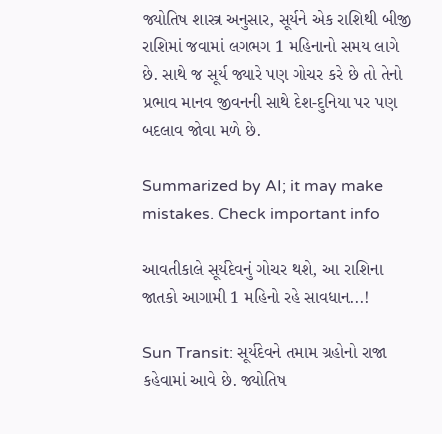જ્યોતિષ શાસ્ત્ર અનુસાર, સૂર્યને એક રાશિથી બીજી રાશિમાં જવામાં લગભગ 1 મહિનાનો સમય લાગે છે. સાથે જ સૂર્ય જ્યારે પણ ગોચર કરે છે તો તેનો પ્રભાવ માનવ જીવનની સાથે દેશ-દુનિયા પર પણ બદલાવ જોવા મળે છે.

Summarized by AI; it may make mistakes. Check important info

આવતીકાલે સૂર્યદેવનું ગોચર થશે, આ રાશિના જાતકો આગામી 1 મહિનો રહે સાવધાન...!

Sun Transit: સૂર્યદેવને તમામ ગ્રહોનો રાજા કહેવામાં આવે છે. જ્યોતિષ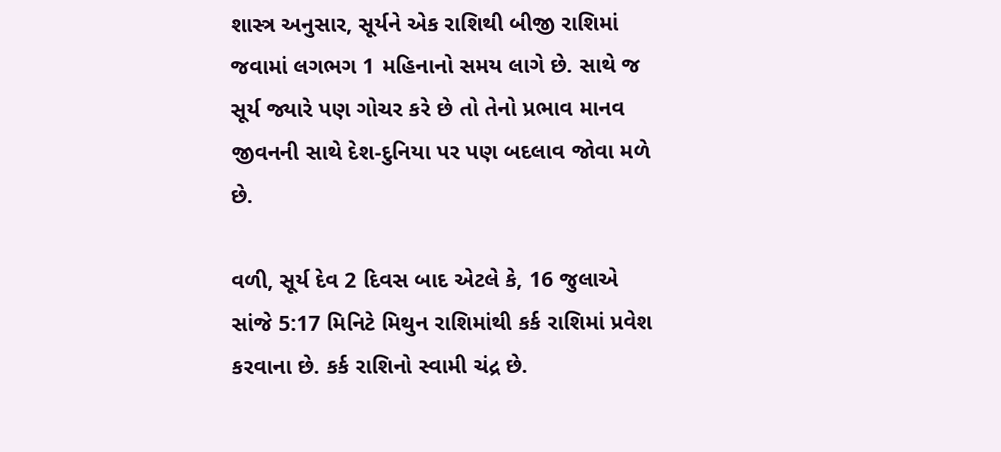શાસ્ત્ર અનુસાર, સૂર્યને એક રાશિથી બીજી રાશિમાં જવામાં લગભગ 1 મહિનાનો સમય લાગે છે. સાથે જ સૂર્ય જ્યારે પણ ગોચર કરે છે તો તેનો પ્રભાવ માનવ જીવનની સાથે દેશ-દુનિયા પર પણ બદલાવ જોવા મળે છે.

વળી, સૂર્ય દેવ 2 દિવસ બાદ એટલે કે, 16 જુલાએ સાંજે 5:17 મિનિટે મિથુન રાશિમાંથી કર્ક રાશિમાં પ્રવેશ કરવાના છે. કર્ક રાશિનો સ્વામી ચંદ્ર છે.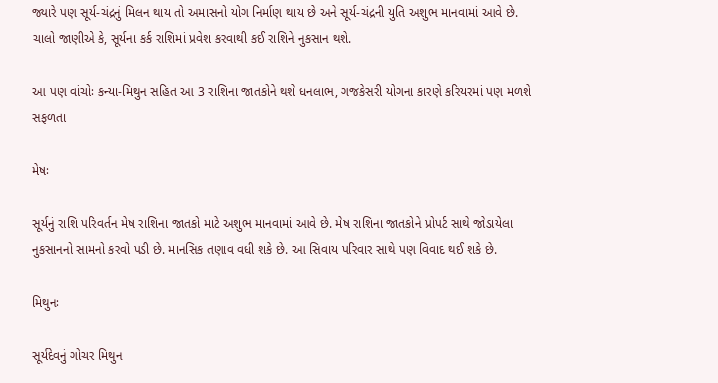જ્યારે પણ સૂર્ય-ચંદ્રનું મિલન થાય તો અમાસનો યોગ નિર્માણ થાય છે અને સૂર્ય-ચંદ્રની યુતિ અશુભ માનવામાં આવે છે. ચાલો જાણીએ કે, સૂર્યના કર્ક રાશિમાં પ્રવેશ કરવાથી કઈ રાશિને નુકસાન થશે.

આ પણ વાંચોઃ કન્યા-મિથુન સહિત આ 3 રાશિના જાતકોને થશે ધનલાભ, ગજકેસરી યોગના કારણે કરિયરમાં પણ મળશે સફળતા

મેષઃ

સૂર્યનું રાશિ પરિવર્તન મેષ રાશિના જાતકો માટે અશુભ માનવામાં આવે છે. મેષ રાશિના જાતકોને પ્રોપર્ટ સાથે જોડાયેલા નુકસાનનો સામનો કરવો પડી છે. માનસિક તણાવ વધી શકે છે. આ સિવાય પરિવાર સાથે પણ વિવાદ થઈ શકે છે.

મિથુનઃ

સૂર્યદેવનું ગોચર મિથુન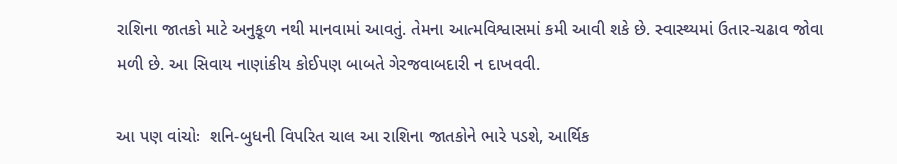રાશિના જાતકો માટે અનુકૂળ નથી માનવામાં આવતું. તેમના આત્મવિશ્વાસમાં કમી આવી શકે છે. સ્વાસ્થ્યમાં ઉતાર-ચઢાવ જોવા મળી છે. આ સિવાય નાણાંકીય કોઈપણ બાબતે ગેરજવાબદારી ન દાખવવી.

આ પણ વાંચોઃ  શનિ-બુધની વિપરિત ચાલ આ રાશિના જાતકોને ભારે પડશે, આર્થિક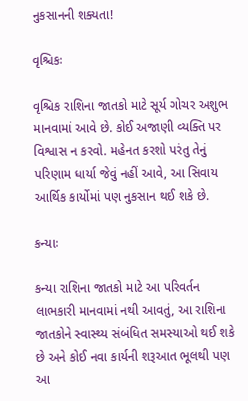નુકસાનની શક્યતા!

વૃશ્ચિકઃ

વૃશ્ચિક રાશિના જાતકો માટે સૂર્ય ગોચર અશુભ માનવામાં આવે છે. કોઈ અજાણી વ્યક્તિ પર વિશ્વાસ ન કરવો. મહેનત કરશો પરંતુ તેનું પરિણામ ધાર્યા જેવું નહીં આવે, આ સિવાય આર્થિક કાર્યોમાં પણ નુકસાન થઈ શકે છે.

કન્યાઃ

કન્યા રાશિના જાતકો માટે આ પરિવર્તન લાભકારી માનવામાં નથી આવતું, આ રાશિના જાતકોને સ્વાસ્થ્ય સંબંધિત સમસ્યાઓ થઈ શકે છે અને કોઈ નવા કાર્યની શરૂઆત ભૂલથી પણ આ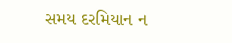સમય દરમિયાન ન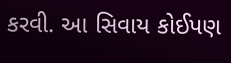કરવી. આ સિવાય કોઈપણ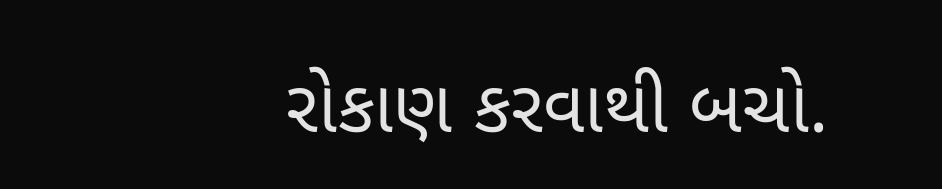રોકાણ કરવાથી બચો.